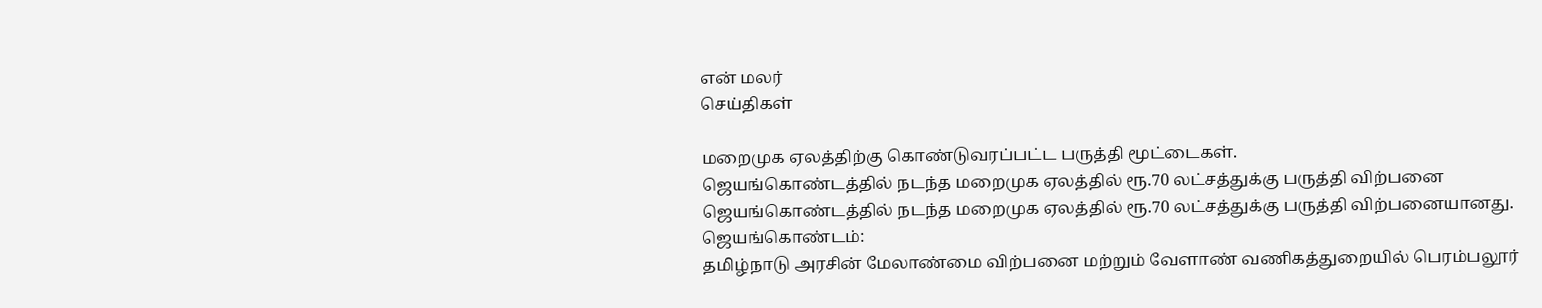என் மலர்
செய்திகள்

மறைமுக ஏலத்திற்கு கொண்டுவரப்பட்ட பருத்தி மூட்டைகள்.
ஜெயங்கொண்டத்தில் நடந்த மறைமுக ஏலத்தில் ரூ.70 லட்சத்துக்கு பருத்தி விற்பனை
ஜெயங்கொண்டத்தில் நடந்த மறைமுக ஏலத்தில் ரூ.70 லட்சத்துக்கு பருத்தி விற்பனையானது.
ஜெயங்கொண்டம்:
தமிழ்நாடு அரசின் மேலாண்மை விற்பனை மற்றும் வேளாண் வணிகத்துறையில் பெரம்பலூர்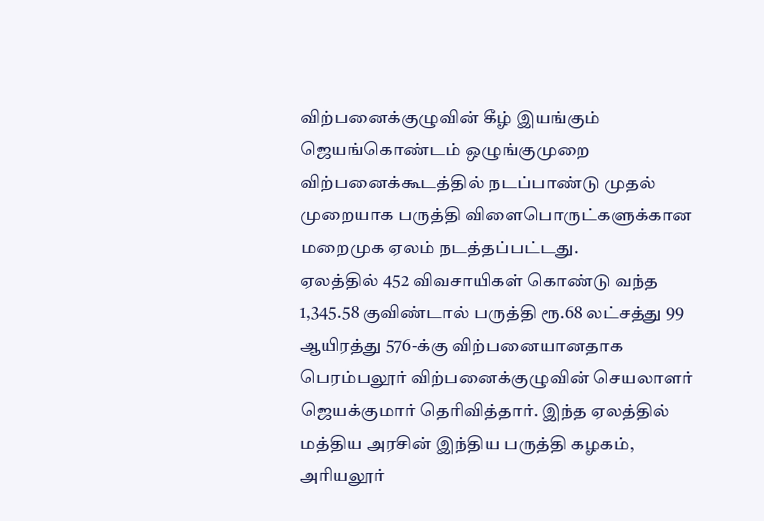விற்பனைக்குழுவின் கீழ் இயங்கும் ஜெயங்கொண்டம் ஒழுங்குமுறை விற்பனைக்கூடத்தில் நடப்பாண்டு முதல் முறையாக பருத்தி விளைபொருட்களுக்கான மறைமுக ஏலம் நடத்தப்பட்டது.
ஏலத்தில் 452 விவசாயிகள் கொண்டு வந்த 1,345.58 குவிண்டால் பருத்தி ரூ.68 லட்சத்து 99 ஆயிரத்து 576-க்கு விற்பனையானதாக பெரம்பலூர் விற்பனைக்குழுவின் செயலாளர் ஜெயக்குமார் தெரிவித்தார். இந்த ஏலத்தில் மத்திய அரசின் இந்திய பருத்தி கழகம், அரியலூர்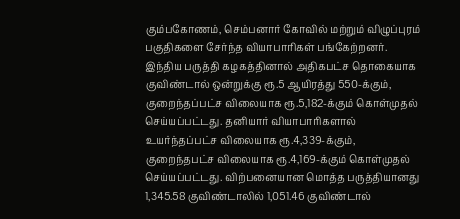கும்பகோணம், செம்பனார் கோவில் மற்றும் விழுப்புரம் பகுதிகளை சேர்ந்த வியாபாரிகள் பங்கேற்றனர்.
இந்திய பருத்தி கழகத்தினால் அதிகபட்ச தொகையாக குவிண்டால் ஒன்றுக்கு ரூ.5 ஆயிரத்து 550-க்கும், குறைந்தப்பட்ச விலையாக ரூ.5,182-க்கும் கொள்முதல் செய்யப்பட்டது. தனியார் வியாபாரிகளால் உயர்ந்தப்பட்ச விலையாக ரூ.4,339-க்கும், குறைந்தபட்ச விலையாக ரூ.4,169-க்கும் கொள்முதல் செய்யப்பட்டது. விற்பனையான மொத்த பருத்தியானது 1,345.58 குவிண்டாலில் 1,051.46 குவிண்டால்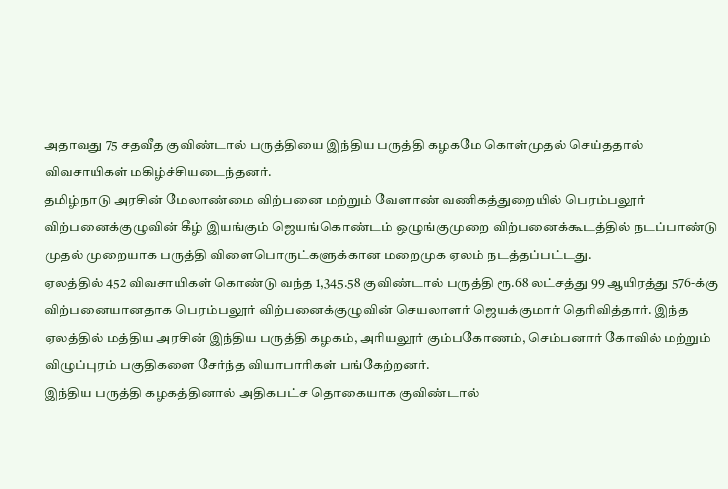அதாவது 75 சதவீத குவிண்டால் பருத்தியை இந்திய பருத்தி கழகமே கொள்முதல் செய்ததால் விவசாயிகள் மகிழ்ச்சியடைந்தனர்.
தமிழ்நாடு அரசின் மேலாண்மை விற்பனை மற்றும் வேளாண் வணிகத்துறையில் பெரம்பலூர் விற்பனைக்குழுவின் கீழ் இயங்கும் ஜெயங்கொண்டம் ஒழுங்குமுறை விற்பனைக்கூடத்தில் நடப்பாண்டு முதல் முறையாக பருத்தி விளைபொருட்களுக்கான மறைமுக ஏலம் நடத்தப்பட்டது.
ஏலத்தில் 452 விவசாயிகள் கொண்டு வந்த 1,345.58 குவிண்டால் பருத்தி ரூ.68 லட்சத்து 99 ஆயிரத்து 576-க்கு விற்பனையானதாக பெரம்பலூர் விற்பனைக்குழுவின் செயலாளர் ஜெயக்குமார் தெரிவித்தார். இந்த ஏலத்தில் மத்திய அரசின் இந்திய பருத்தி கழகம், அரியலூர் கும்பகோணம், செம்பனார் கோவில் மற்றும் விழுப்புரம் பகுதிகளை சேர்ந்த வியாபாரிகள் பங்கேற்றனர்.
இந்திய பருத்தி கழகத்தினால் அதிகபட்ச தொகையாக குவிண்டால்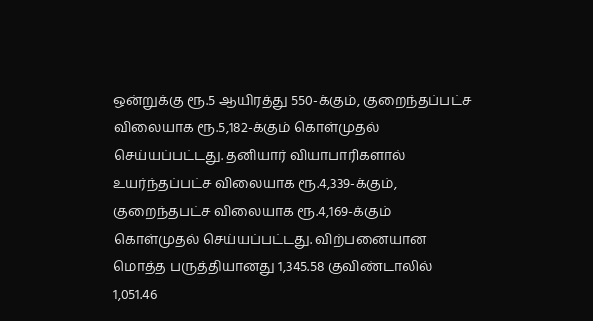ஒன்றுக்கு ரூ.5 ஆயிரத்து 550-க்கும், குறைந்தப்பட்ச விலையாக ரூ.5,182-க்கும் கொள்முதல் செய்யப்பட்டது. தனியார் வியாபாரிகளால் உயர்ந்தப்பட்ச விலையாக ரூ.4,339-க்கும், குறைந்தபட்ச விலையாக ரூ.4,169-க்கும் கொள்முதல் செய்யப்பட்டது. விற்பனையான மொத்த பருத்தியானது 1,345.58 குவிண்டாலில் 1,051.46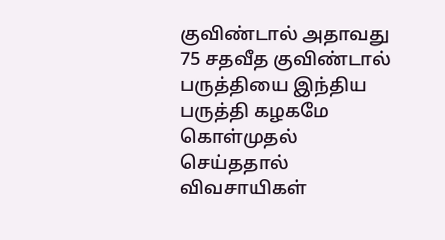குவிண்டால் அதாவது 75 சதவீத குவிண்டால் பருத்தியை இந்திய பருத்தி கழகமே கொள்முதல் செய்ததால் விவசாயிகள்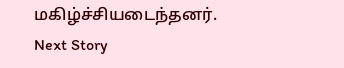மகிழ்ச்சியடைந்தனர்.
Next Story